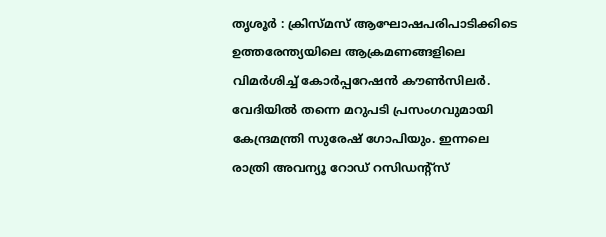തൃശൂർ : ക്രിസ്മസ് ആഘോഷപരിപാടിക്കിടെ ഉത്തരേന്ത്യയിലെ ആക്രമണങ്ങളിലെ വിമർശിച്ച് കോർപ്പറേഷൻ കൗൺസിലർ. വേദിയിൽ തന്നെ മറുപടി പ്രസംഗവുമായി കേന്ദ്രമന്ത്രി സുരേഷ് ഗോപിയും. ഇന്നലെ രാത്രി അവന്യൂ റോഡ് റസിഡന്റ്സ്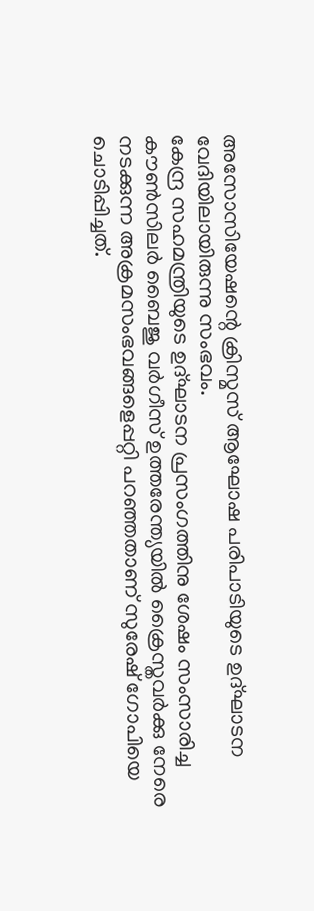അസോസിയേഷന്റെ ക്രിസ്മസ് ആഘോഷ പരിപാടിയുടെ ഉദ്ഘാടന വേദിയിലായിരുന്നു സംഭവം.
കേന്ദ്ര സഹമന്ത്രിയുടെ ഉദ്ഘാടന പ്രസംഗത്തിനു ശേഷം സംസാരിച്ച കൗൺസിലർ ബൈജു വർഗീസ് ഉത്തരേന്ത്യയിൽ ക്രൈസ്തവർക്കു നേരെ നടക്കുന്ന അക്രമസംഭവങ്ങളെപ്പറ്റി പറഞ്ഞതാണ് സുരേഷ് ഗോപിയെ ചൊടിപ്പിച്ചത്.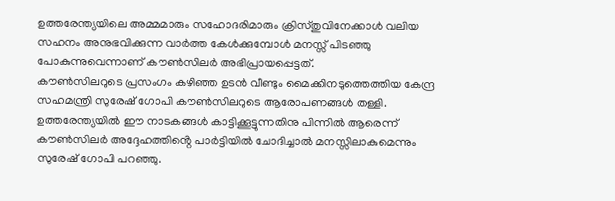ഉത്തരേന്ത്യയിലെ അമ്മമാരും സഹോദരിമാരും ക്രിസ്തുവിനേക്കാൾ വലിയ സഹനം അനുഭവിക്കുന്ന വാർത്ത കേൾക്കുമ്പോൾ മനസ്സ് പിടഞ്ഞു പോകുന്നുവെന്നാണ് കൗൺസിലർ അഭിപ്രായപ്പെട്ടത്.
കൗൺസിലറുടെ പ്രസംഗം കഴിഞ്ഞ ഉടൻ വീണ്ടും മൈക്കിനടുത്തെത്തിയ കേന്ദ്ര സഹമന്ത്രി സുരേഷ് ഗോപി കൗൺസിലറുടെ ആരോപണങ്ങൾ തള്ളി. ഉത്തരേന്ത്യയിൽ ഈ നാടകങ്ങൾ കാട്ടിക്കൂട്ടുന്നതിനു പിന്നിൽ ആരെന്ന് കൗൺസിലർ അദ്ദേഹത്തിൻ്റെ പാർട്ടിയിൽ ചോദിച്ചാൽ മനസ്സിലാകുമെന്നും സുരേഷ് ഗോപി പറഞ്ഞു.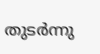തുടർന്നു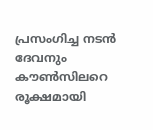പ്രസംഗിച്ച നടൻ ദേവനും കൗൺസിലറെ രൂക്ഷമായി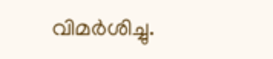വിമർശിച്ചു.